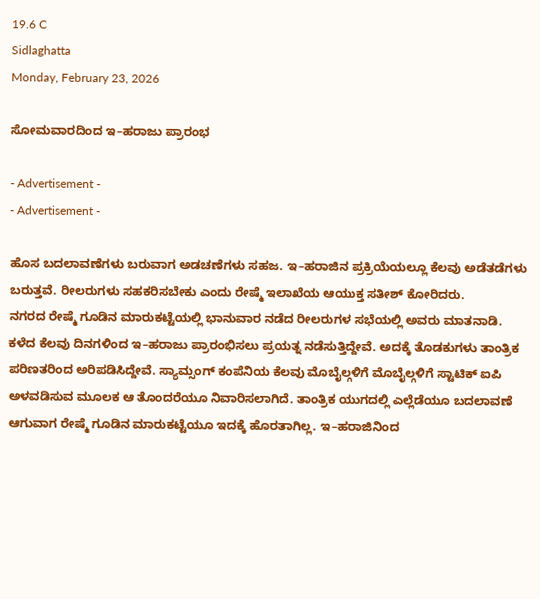19.6 C
Sidlaghatta
Monday, February 23, 2026

ಸೋಮವಾರದಿಂದ ಇ–ಹರಾಜು ಪ್ರಾರಂಭ

- Advertisement -
- Advertisement -

ಹೊಸ ಬದಲಾವಣೆಗಳು ಬರುವಾಗ ಅಡಚಣೆಗಳು ಸಹಜ. ಇ–ಹರಾಜಿನ ಪ್ರಕ್ರಿಯೆಯಲ್ಲೂ ಕೆಲವು ಅಡೆತಡೆಗಳು ಬರುತ್ತವೆ. ರೀಲರುಗಳು ಸಹಕರಿಸಬೇಕು ಎಂದು ರೇಷ್ಮೆ ಇಲಾಖೆಯ ಆಯುಕ್ತ ಸತೀಶ್ ಕೋರಿದರು.
ನಗರದ ರೇಷ್ಮೆ ಗೂಡಿನ ಮಾರುಕಟ್ಟೆಯಲ್ಲಿ ಭಾನುವಾರ ನಡೆದ ರೀಲರುಗಳ ಸಭೆಯಲ್ಲಿ ಅವರು ಮಾತನಾಡಿ. ಕಳೆದ ಕೆಲವು ದಿನಗಳಿಂದ ಇ–ಹರಾಜು ಪ್ರಾರಂಭಿಸಲು ಪ್ರಯತ್ನ ನಡೆಸುತ್ತಿದ್ದೇವೆ. ಅದಕ್ಕೆ ತೊಡಕುಗಳು ತಾಂತ್ರಿಕ ಪರಿಣತರಿಂದ ಅರಿಪಡಿಸಿದ್ದೇವೆ. ಸ್ಯಾಮ್ಸಂಗ್ ಕಂಪೆನಿಯ ಕೆಲವು ಮೊಬೈಲ್ಗಳಿಗೆ ಮೊಬೈಲ್ಗಳಿಗೆ ಸ್ಟಾಟಿಕ್ ಐಪಿ ಅಳವಡಿಸುವ ಮೂಲಕ ಆ ತೊಂದರೆಯೂ ನಿವಾರಿಸಲಾಗಿದೆ. ತಾಂತ್ರಿಕ ಯುಗದಲ್ಲಿ ಎಲ್ಲೆಡೆಯೂ ಬದಲಾವಣೆ ಆಗುವಾಗ ರೇಷ್ಮೆ ಗೂಡಿನ ಮಾರುಕಟ್ಟೆಯೂ ಇದಕ್ಕೆ ಹೊರತಾಗಿಲ್ಲ. ಇ–ಹರಾಜಿನಿಂದ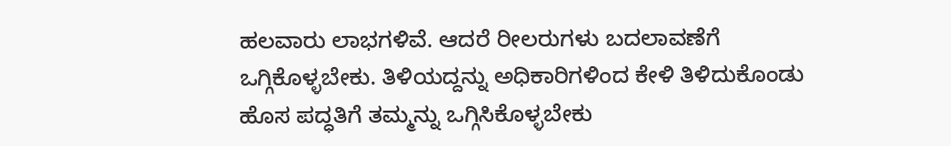ಹಲವಾರು ಲಾಭಗಳಿವೆ. ಆದರೆ ರೀಲರುಗಳು ಬದಲಾವಣೆಗೆ ಒಗ್ಗಿಕೊಳ್ಳಬೇಕು. ತಿಳಿಯದ್ದನ್ನು ಅಧಿಕಾರಿಗಳಿಂದ ಕೇಳಿ ತಿಳಿದುಕೊಂಡು ಹೊಸ ಪದ್ಧತಿಗೆ ತಮ್ಮನ್ನು ಒಗ್ಗಿಸಿಕೊಳ್ಳಬೇಕು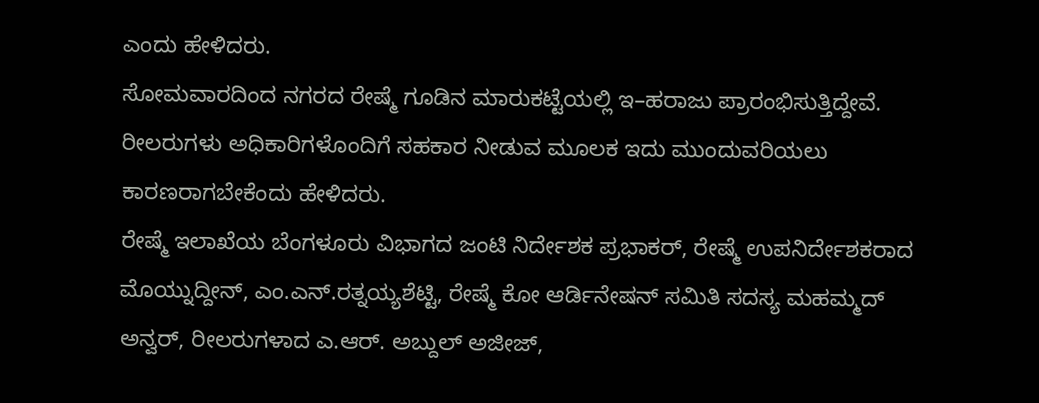ಎಂದು ಹೇಳಿದರು.
ಸೋಮವಾರದಿಂದ ನಗರದ ರೇಷ್ಮೆ ಗೂಡಿನ ಮಾರುಕಟ್ಟೆಯಲ್ಲಿ ಇ–ಹರಾಜು ಪ್ರಾರಂಭಿಸುತ್ತಿದ್ದೇವೆ. ರೀಲರುಗಳು ಅಧಿಕಾರಿಗಳೊಂದಿಗೆ ಸಹಕಾರ ನೀಡುವ ಮೂಲಕ ಇದು ಮುಂದುವರಿಯಲು ಕಾರಣರಾಗಬೇಕೆಂದು ಹೇಳಿದರು.
ರೇಷ್ಮೆ ಇಲಾಖೆಯ ಬೆಂಗಳೂರು ವಿಭಾಗದ ಜಂಟಿ ನಿರ್ದೇಶಕ ಪ್ರಭಾಕರ್, ರೇಷ್ಮೆ ಉಪನಿರ್ದೇಶಕರಾದ ಮೊಯ್ನುದ್ದೀನ್, ಎಂ.ಎನ್.ರತ್ನಯ್ಯಶೆಟ್ಟಿ, ರೇಷ್ಮೆ ಕೋ ಆರ್ಡಿನೇಷನ್ ಸಮಿತಿ ಸದಸ್ಯ ಮಹಮ್ಮದ್ ಅನ್ವರ್, ರೀಲರುಗಳಾದ ಎ.ಆರ್. ಅಬ್ದುಲ್ ಅಜೀಜ್,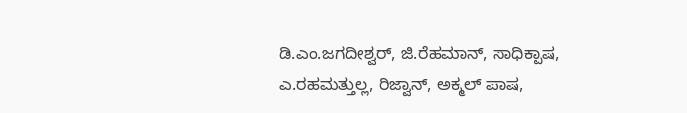ಡಿ.ಎಂ.ಜಗದೀಶ್ವರ್, ಜಿ.ರೆಹಮಾನ್, ಸಾಧಿಕ್ಪಾಷ, ಎ.ರಹಮತ್ತುಲ್ಲ, ರಿಜ್ವಾನ್, ಅಕ್ಮಲ್ ಪಾಷ,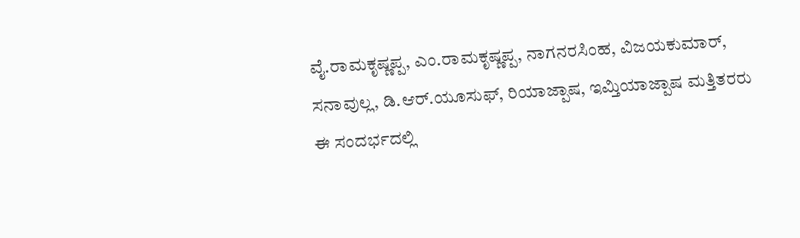ವೈ.ರಾಮಕೃಷ್ಣಪ್ಪ, ಎಂ.ರಾಮಕೃಷ್ಣಪ್ಪ, ನಾಗನರಸಿಂಹ, ವಿಜಯಕುಮಾರ್, ಸನಾವುಲ್ಲ, ಡಿ.ಆರ್.ಯೂಸುಫ್, ರಿಯಾಜ್ಪಾಷ, ಇಮ್ತಿಯಾಜ್ಪಾಷ ಮತ್ತಿತರರು ಈ ಸಂದರ್ಭದಲ್ಲಿ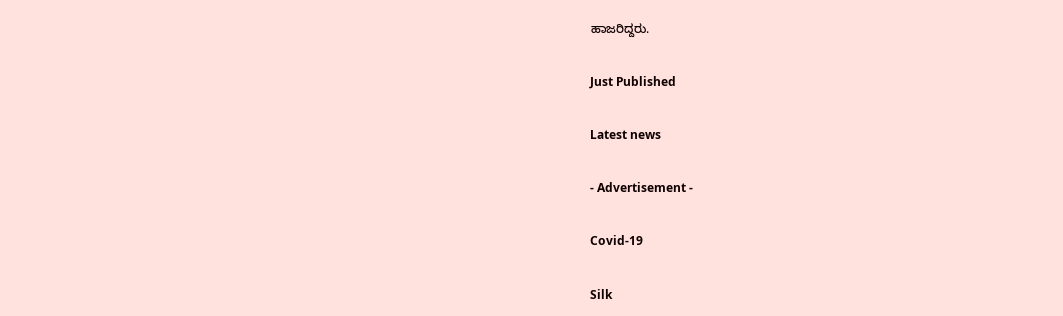ಹಾಜರಿದ್ದರು.

Just Published

Latest news

- Advertisement -

Covid-19

Silk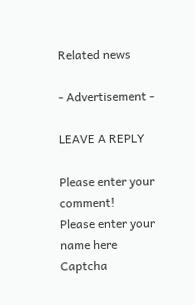Related news

- Advertisement -

LEAVE A REPLY

Please enter your comment!
Please enter your name here
Captcha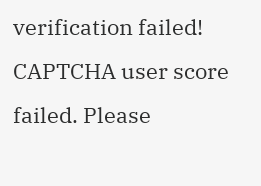verification failed!
CAPTCHA user score failed. Please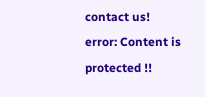contact us!
error: Content is protected !!